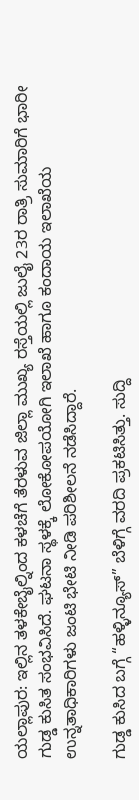ಯಲ್ಲಾಪುರ: ಇಲ್ಲಿನ ತಳಕೇಬೈಲ್ನಿಂದ ಕಳಚೆಗೆ ತೆರಳುವ ಜಿಲ್ಲಾ ಮುಖ್ಯ ರಸ್ತೆಯಲ್ಲಿ ಜುಲೈ 23ರ ರಾತ್ರಿ ಸುಮಾರಿಗೆ ಭಾರೀ ಗುಡ್ಡ ಕುಸಿತ ಸಂಭವಿಸಿದೆ. ಘಟನಾ ಸ್ಥಳಕ್ಕೆ ಲೋಕೋಪಯೋಗಿ ಇಲಾಖೆ ಹಾಗೂ ಕಂದಾಯ ಇಲಾಖೆಯ ಉನ್ನತಾಧಿಕಾರಿಗಳು ಜಂಟಿ ಭೇಟಿ ನೀಡಿ ಪರಿಶೀಲನೆ ನಡೆಸಿದ್ದಾರೆ.

ಗುಡ್ಡ ಕುಸಿದ ಬಗ್ಗೆ “ಹಳ್ಳಿನ್ಯೂಸ್” ಬೆಳಿಗ್ಗೆ ವರದಿ ಪ್ರಕಟಿಸಿತ್ತು. ಸುದ್ದಿ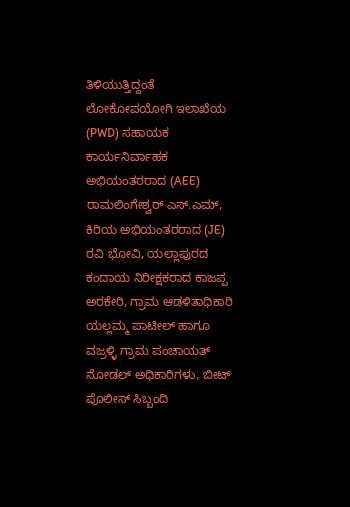ತಿಳಿಯುತ್ತಿದ್ದಂತೆ ಲೋಕೋಪಯೋಗಿ ಇಲಾಖೆಯ (PWD) ಸಹಾಯಕ ಕಾರ್ಯನಿರ್ವಾಹಕ ಅಭಿಯಂತರರಾದ (AEE) ರಾಮಲಿಂಗೇಶ್ವರ್ ಎಸ್.ಎಮ್, ಕಿರಿಯ ಅಭಿಯಂತರರಾದ (JE) ರವಿ ಭೋವಿ, ಯಲ್ಲಾಪುರದ ಕಂದಾಯ ನಿರೀಕ್ಷಕರಾದ ಕಾಜಪ್ಪ ಅರಕೇರಿ, ಗ್ರಾಮ ಆಡಳಿತಾಧಿಕಾರಿ ಯಲ್ಲಮ್ಮ ಪಾಟೀಲ್ ಹಾಗೂ ವಜ್ರಳ್ಳಿ ಗ್ರಾಮ ಪಂಚಾಯತ್ ನೋಡಲ್ ಅಧಿಕಾರಿಗಳು, ಬೀಟ್ ಪೊಲೀಸ್ ಸಿಬ್ಬಂದಿ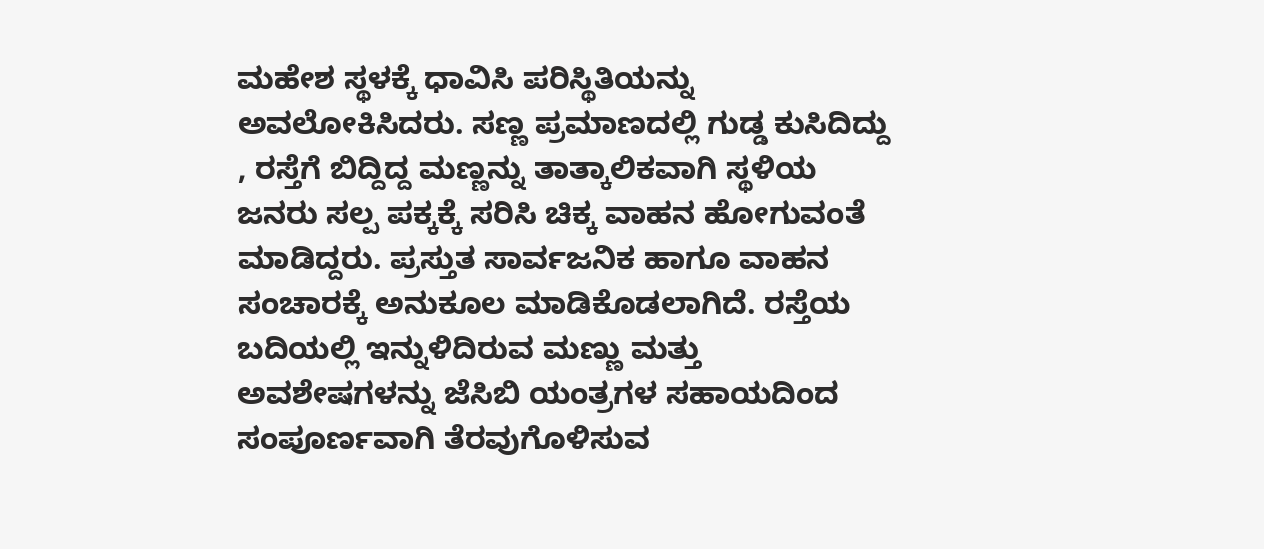ಮಹೇಶ ಸ್ಥಳಕ್ಕೆ ಧಾವಿಸಿ ಪರಿಸ್ಥಿತಿಯನ್ನು ಅವಲೋಕಿಸಿದರು. ಸಣ್ಣ ಪ್ರಮಾಣದಲ್ಲಿ ಗುಡ್ಡ ಕುಸಿದಿದ್ದು , ರಸ್ತೆಗೆ ಬಿದ್ದಿದ್ದ ಮಣ್ಣನ್ನು ತಾತ್ಕಾಲಿಕವಾಗಿ ಸ್ಥಳಿಯ ಜನರು ಸಲ್ಪ ಪಕ್ಕಕ್ಕೆ ಸರಿಸಿ ಚಿಕ್ಕ ವಾಹನ ಹೋಗುವಂತೆ ಮಾಡಿದ್ದರು. ಪ್ರಸ್ತುತ ಸಾರ್ವಜನಿಕ ಹಾಗೂ ವಾಹನ ಸಂಚಾರಕ್ಕೆ ಅನುಕೂಲ ಮಾಡಿಕೊಡಲಾಗಿದೆ. ರಸ್ತೆಯ ಬದಿಯಲ್ಲಿ ಇನ್ನುಳಿದಿರುವ ಮಣ್ಣು ಮತ್ತು ಅವಶೇಷಗಳನ್ನು ಜೆಸಿಬಿ ಯಂತ್ರಗಳ ಸಹಾಯದಿಂದ ಸಂಪೂರ್ಣವಾಗಿ ತೆರವುಗೊಳಿಸುವ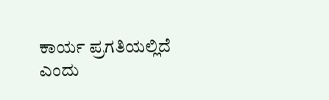ಕಾರ್ಯ ಪ್ರಗತಿಯಲ್ಲಿದೆ ಎಂದು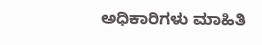ಅಧಿಕಾರಿಗಳು ಮಾಹಿತಿ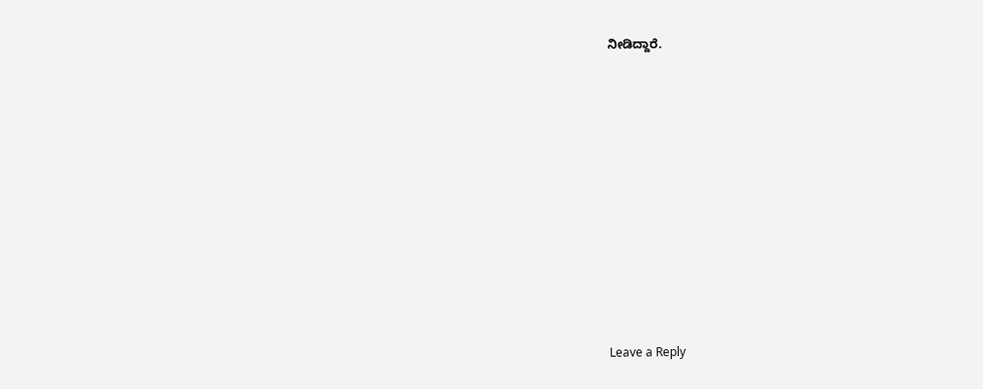ನೀಡಿದ್ದಾರೆ.













Leave a Reply